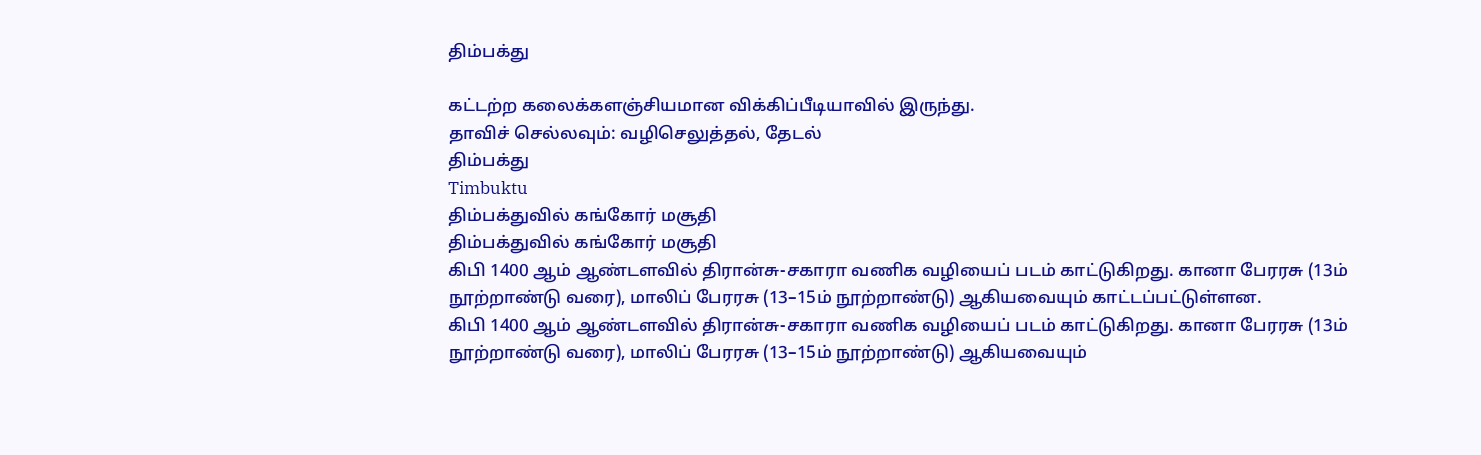திம்பக்து

கட்டற்ற கலைக்களஞ்சியமான விக்கிப்பீடியாவில் இருந்து.
தாவிச் செல்லவும்: வழிசெலுத்தல், தேடல்
திம்பக்து
Timbuktu
திம்பக்துவில் கங்கோர் மசூதி
திம்பக்துவில் கங்கோர் மசூதி
கிபி 1400 ஆம் ஆண்டளவில் திரான்சு-சகாரா வணிக வழியைப் படம் காட்டுகிறது. கானா பேரரசு (13ம் நூற்றாண்டு வரை), மாலிப் பேரரசு (13–15ம் நூற்றாண்டு) ஆகியவையும் காட்டப்பட்டுள்ளன.
கிபி 1400 ஆம் ஆண்டளவில் திரான்சு-சகாரா வணிக வழியைப் படம் காட்டுகிறது. கானா பேரரசு (13ம் நூற்றாண்டு வரை), மாலிப் பேரரசு (13–15ம் நூற்றாண்டு) ஆகியவையும்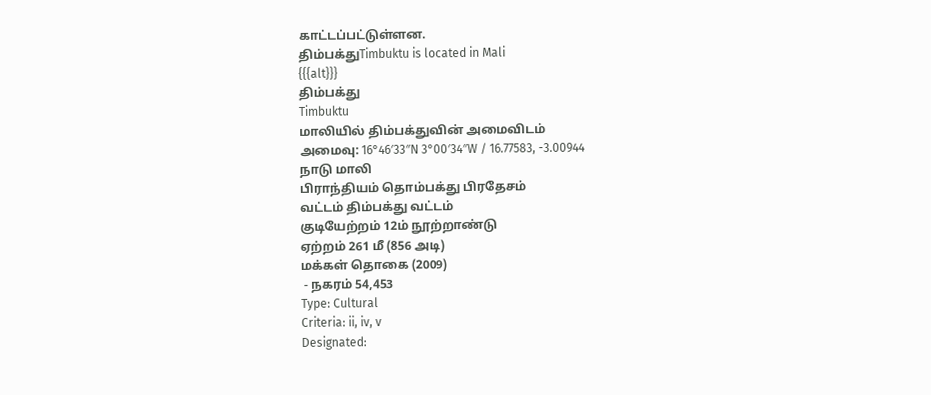காட்டப்பட்டுள்ளன.
திம்பக்துTimbuktu is located in Mali
{{{alt}}}
திம்பக்து
Timbuktu
மாலியில் திம்பக்துவின் அமைவிடம்
அமைவு: 16°46′33″N 3°00′34″W / 16.77583, -3.00944
நாடு மாலி
பிராந்தியம் தொம்பக்து பிரதேசம்
வட்டம் திம்பக்து வட்டம்
குடியேற்றம் 12ம் நூற்றாண்டு
ஏற்றம் 261 மீ (856 அடி)
மக்கள் தொகை (2009)
 - நகரம் 54,453
Type: Cultural
Criteria: ii, iv, v
Designated: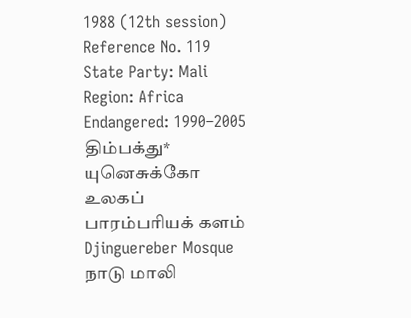1988 (12th session)
Reference No. 119
State Party: Mali
Region: Africa
Endangered: 1990–2005
திம்பக்து*
யுனெசுக்கோ உலகப் பாரம்பரியக் களம்
Djinguereber Mosque
நாடு மாலி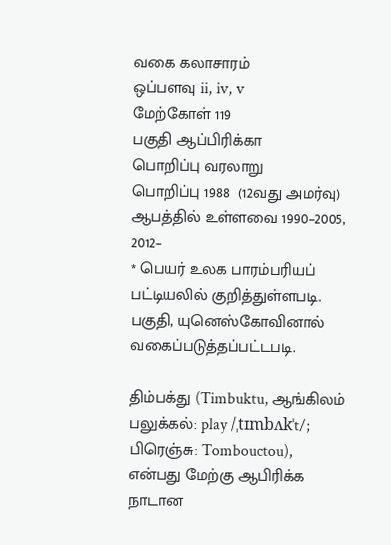வகை கலாசாரம்
ஒப்பளவு ii, iv, v
மேற்கோள் 119
பகுதி ஆப்பிரிக்கா
பொறிப்பு வரலாறு
பொறிப்பு 1988  (12வது அமர்வு)
ஆபத்தில் உள்ளவை 1990–2005, 2012–
* பெயர் உலக பாரம்பரியப் பட்டியலில் குறித்துள்ளபடி.
பகுதி, யுனெஸ்கோவினால் வகைப்படுத்தப்பட்டபடி.

திம்பக்து (Timbuktu, ஆங்கிலம் பலுக்கல்: play /ˌtɪmbʌkˈt/; பிரெஞ்சு: Tombouctou), என்பது மேற்கு ஆபிரிக்க நாடான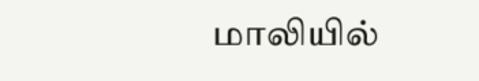மாலியில்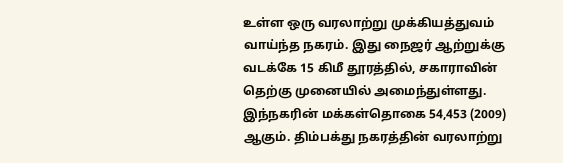உள்ள ஒரு வரலாற்று முக்கியத்துவம் வாய்ந்த நகரம். இது நைஜர் ஆற்றுக்கு வடக்கே 15 கிமீ தூரத்தில், சகாராவின் தெற்கு முனையில் அமைந்துள்ளது. இந்நகரின் மக்கள்தொகை 54,453 (2009) ஆகும். திம்பக்து நகரத்தின் வரலாற்று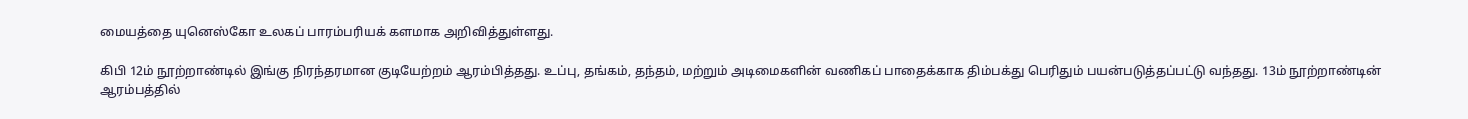மையத்தை யுனெஸ்கோ உலகப் பாரம்பரியக் களமாக அறிவித்துள்ளது.

கிபி 12ம் நூற்றாண்டில் இங்கு நிரந்தரமான குடியேற்றம் ஆரம்பித்தது. உப்பு, தங்கம், தந்தம், மற்றும் அடிமைகளின் வணிகப் பாதைக்காக திம்பக்து பெரிதும் பயன்படுத்தப்பட்டு வந்தது. 13ம் நூற்றாண்டின் ஆரம்பத்தில்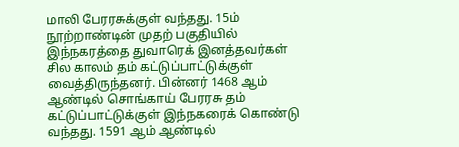மாலி பேரரசுக்குள் வந்தது. 15ம் நூற்றாண்டின் முதற் பகுதியில் இந்நகரத்தை துவாரெக் இனத்தவர்கள் சில காலம் தம் கட்டுப்பாட்டுக்குள் வைத்திருந்தனர். பின்னர் 1468 ஆம் ஆண்டில் சொங்காய் பேரரசு தம் கட்டுப்பாட்டுக்குள் இந்நகரைக் கொண்டு வந்தது. 1591 ஆம் ஆண்டில்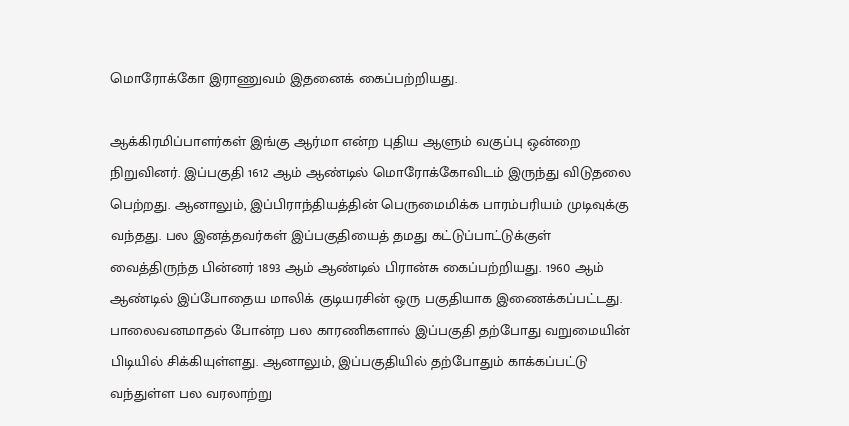மொரோக்கோ இராணுவம் இதனைக் கைப்பற்றியது.

ஆக்கிரமிப்பாளர்கள் இங்கு ஆர்மா என்ற புதிய ஆளும் வகுப்பு ஒன்றை நிறுவினர். இப்பகுதி 1612 ஆம் ஆண்டில் மொரோக்கோவிடம் இருந்து விடுதலை பெற்றது. ஆனாலும், இப்பிராந்தியத்தின் பெருமைமிக்க பாரம்பரியம் முடிவுக்கு வந்தது. பல இனத்தவர்கள் இப்பகுதியைத் தமது கட்டுப்பாட்டுக்குள் வைத்திருந்த பின்னர் 1893 ஆம் ஆண்டில் பிரான்சு கைப்பற்றியது. 1960 ஆம் ஆண்டில் இப்போதைய மாலிக் குடியரசின் ஒரு பகுதியாக இணைக்கப்பட்டது. பாலைவனமாதல் போன்ற பல காரணிகளால் இப்பகுதி தற்போது வறுமையின் பிடியில் சிக்கியுள்ளது. ஆனாலும், இப்பகுதியில் தற்போதும் காக்கப்பட்டு வந்துள்ள பல வரலாற்று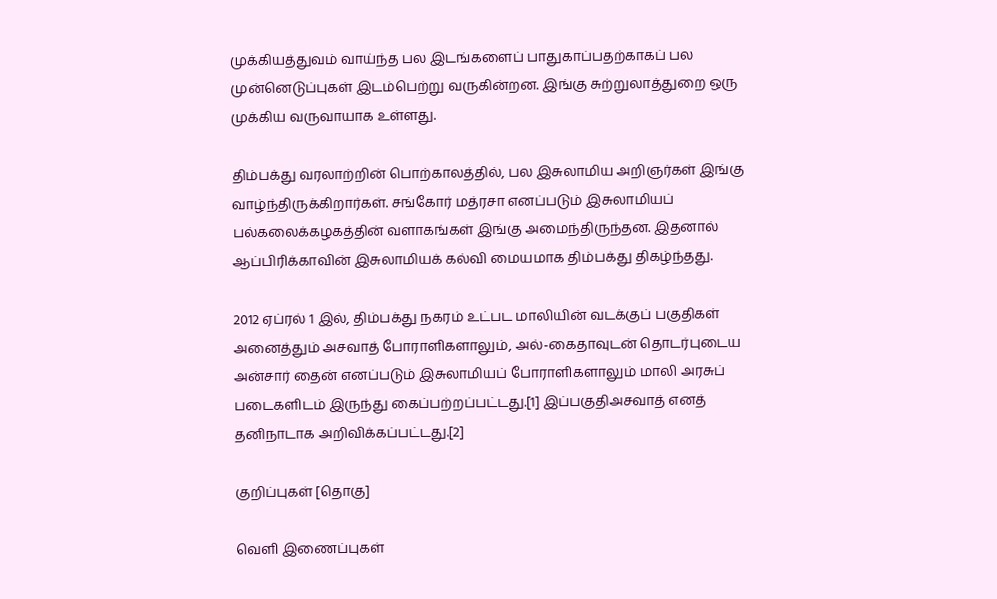முக்கியத்துவம் வாய்ந்த பல இடங்களைப் பாதுகாப்பதற்காகப் பல முன்னெடுப்புகள் இடம்பெற்று வருகின்றன. இங்கு சுற்றுலாத்துறை ஒரு முக்கிய வருவாயாக உள்ளது.

திம்பக்து வரலாற்றின் பொற்காலத்தில், பல இசுலாமிய அறிஞர்கள் இங்கு வாழ்ந்திருக்கிறார்கள். சங்கோர் மத்ரசா எனப்படும் இசுலாமியப் பல்கலைக்கழகத்தின் வளாகங்கள் இங்கு அமைந்திருந்தன. இதனால் ஆப்பிரிக்காவின் இசுலாமியக் கல்வி மையமாக திம்பக்து திகழ்ந்தது.

2012 ஏப்ரல் 1 இல், திம்பக்து நகரம் உட்பட மாலியின் வடக்குப் பகுதிகள் அனைத்தும் அசவாத் போராளிகளாலும், அல்-கைதாவுடன் தொடர்புடைய அன்சார் தைன் எனப்படும் இசுலாமியப் போராளிகளாலும் மாலி அரசுப் படைகளிடம் இருந்து கைப்பற்றப்பட்டது.[1] இப்பகுதிஅசவாத் எனத் தனிநாடாக அறிவிக்கப்பட்டது.[2]

குறிப்புகள் [தொகு]

வெளி இணைப்புகள்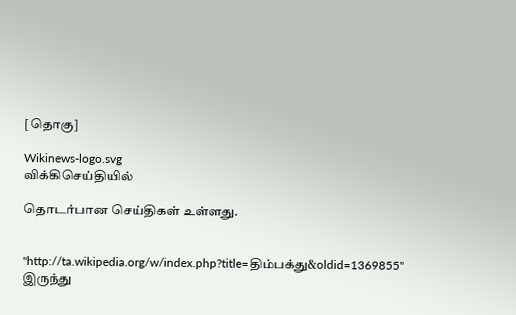[தொகு]

Wikinews-logo.svg
விக்கிசெய்தியில்

தொடர்பான செய்திகள் உள்ளது.


"http://ta.wikipedia.org/w/index.php?title=திம்பக்து&oldid=1369855" இருந்து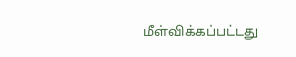மீள்விக்கப்பட்டது